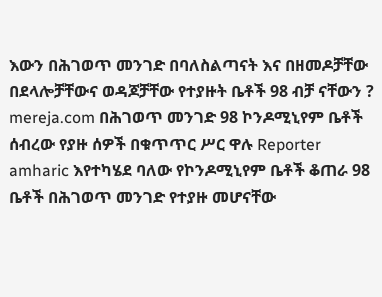እውን በሕገወጥ መንገድ በባለስልጣናት እና በዘመዶቻቸው በደላሎቻቸውና ወዳጆቻቸው የተያዙት ቤቶች 98 ብቻ ናቸውን ? mereja.com በሕገወጥ መንገድ 98 ኮንዶሚኒየም ቤቶች ሰብረው የያዙ ሰዎች በቁጥጥር ሥር ዋሉ Reporter amharic እየተካሄደ ባለው የኮንዶሚኒየም ቤቶች ቆጠራ 98 ቤቶች በሕገወጥ መንገድ የተያዙ መሆናቸው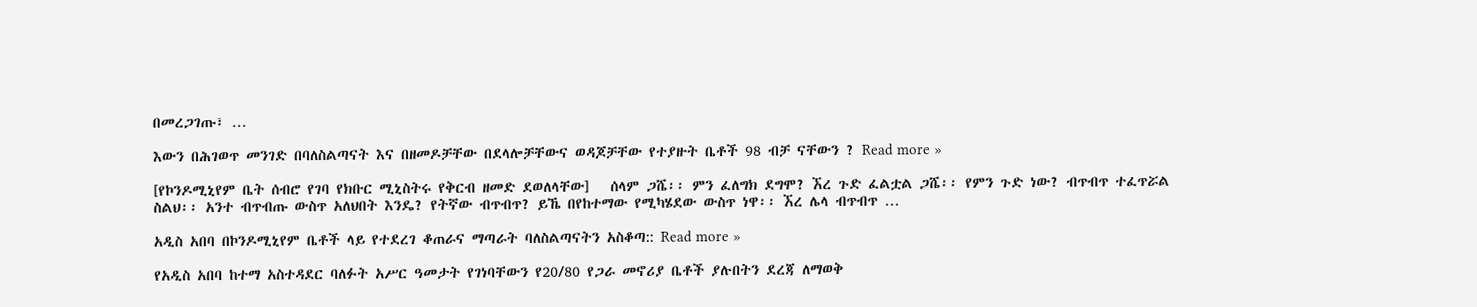በመረጋገጡ፣ …

እውን በሕገወጥ መንገድ በባለስልጣናት እና በዘመዶቻቸው በደላሎቻቸውና ወዳጆቻቸው የተያዙት ቤቶች 98 ብቻ ናቸውን ? Read more »

[የኮንዶሚኒየም ቤት ሰብሮ የገባ የክቡር ሚኒስትሩ የቅርብ ዘመድ ደወለላቸው]   ሰላም ጋሼ፡፡ ምን ፈለግክ ደግሞ? ኧረ ጉድ ፈልቷል ጋሼ፡፡ የምን ጉድ ነው? ብጥብጥ ተፈጥሯል ስልህ፡፡ አንተ ብጥብጡ ውስጥ አለህበት እንዴ? የትኛው ብጥብጥ? ይኼ በየከተማው የሚካሄደው ውስጥ ነዋ፡፡ ኧረ ሌላ ብጥብጥ …

አዲስ አበባ በኮንዶሚኒየም ቤቶች ላይ የተደረገ ቆጠራና ማጣራት ባለስልጣናትን አስቆጣ:: Read more »

የአዲስ አበባ ከተማ አስተዳደር ባለፉት አሥር ዓመታት የገነባቸውን የ20/80 የጋራ መኖሪያ ቤቶች ያሉበትን ደረጃ ለማወቅ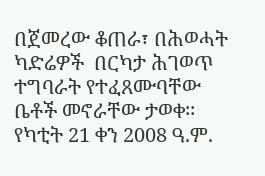በጀመረው ቆጠራ፣ በሕወሓት ካድሬዎች  በርካታ ሕገወጥ ተግባራት የተፈጸሙባቸው ቤቶች መኖራቸው ታወቀ፡፡ የካቲት 21 ቀን 2008 ዓ.ም.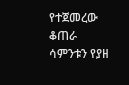የተጀመረው ቆጠራ ሳምንቱን የያዘ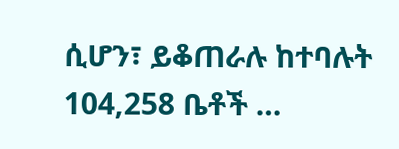ሲሆን፣ ይቆጠራሉ ከተባሉት 104,258 ቤቶች …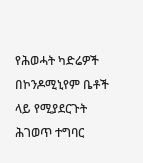የሕወሓት ካድሬዎች በኮንዶሚኒየም ቤቶች ላይ የሚያደርጉት ሕገወጥ ተግባር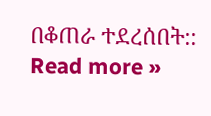በቆጠራ ተደረሰበት:: Read more »